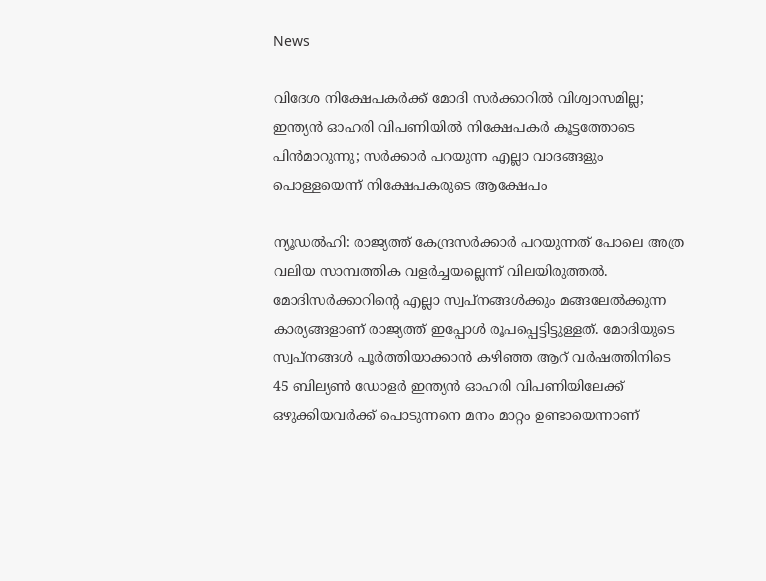News

വിദേശ നിക്ഷേപകര്‍ക്ക് മോദി സര്‍ക്കാറില്‍ വിശ്വാസമില്ല; ഇന്ത്യന്‍ ഓഹരി വിപണിയില്‍ നിക്ഷേപകര്‍ കൂട്ടത്തോടെ പിന്‍മാറുന്നു; സര്‍ക്കാര്‍ പറയുന്ന എല്ലാ വാദങ്ങളും പൊള്ളയെന്ന് നിക്ഷേപകരുടെ ആക്ഷേപം

ന്യൂഡല്‍ഹി: രാജ്യത്ത് കേന്ദ്രസര്‍ക്കാര്‍ പറയുന്നത് പോലെ അത്ര വലിയ സാമ്പത്തിക വളര്‍ച്ചയല്ലെന്ന് വിലയിരുത്തല്‍. മോദിസര്‍ക്കാറിന്റെ എല്ലാ സ്വപ്‌നങ്ങള്‍ക്കും മങ്ങലേല്‍ക്കുന്ന കാര്യങ്ങളാണ് രാജ്യത്ത് ഇപ്പോള്‍ രൂപപ്പെട്ടിട്ടുള്ളത്. മോദിയുടെ സ്വപ്‌നങ്ങള്‍ പൂര്‍ത്തിയാക്കാന്‍ കഴിഞ്ഞ ആറ് വര്‍ഷത്തിനിടെ 45 ബില്യണ്‍ ഡോളര്‍ ഇന്ത്യന്‍ ഓഹരി വിപണിയിലേക്ക് ഒഴുക്കിയവര്‍ക്ക് പൊടുന്നനെ മനം മാറ്റം ഉണ്ടായെന്നാണ്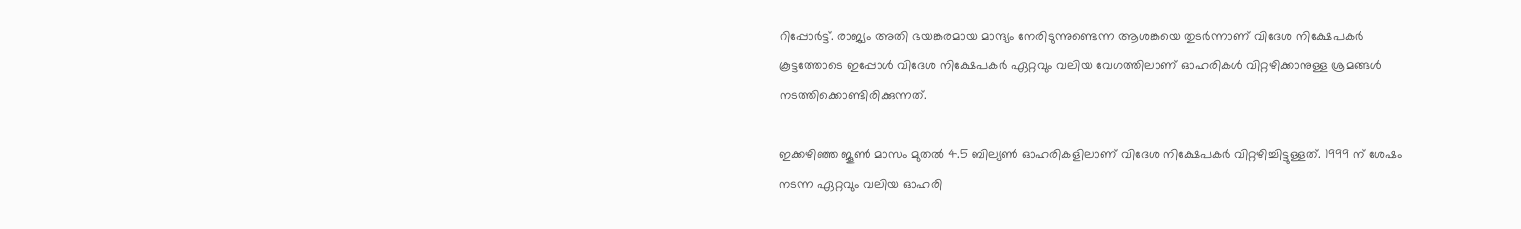റിപ്പോര്‍ട്ട്. രാജ്യം അതി ഭയങ്കരമായ മാന്ദ്യം നേരിടുന്നുണ്ടെന്ന ആശങ്കയെ തുടര്‍ന്നാണ് വിദേശ നിക്ഷേപകര്‍ കൂട്ടത്തോടെ ഇപ്പോള്‍ വിദേശ നിക്ഷേപകര്‍ ഏറ്റവും വലിയ വേഗത്തിലാണ് ഓഹരികള്‍ വിറ്റഴിക്കാനുള്ള ശ്രമങ്ങള്‍ നടത്തിക്കൊണ്ടിരിക്കുന്നത്.

ഇക്കഴിഞ്ഞ ജൂണ്‍ മാസം മുതല്‍ 4.5 ബില്യണ്‍ ഓഹരികളിലാണ് വിദേശ നിക്ഷേപകര്‍ വിറ്റഴിച്ചിട്ടുള്ളത്. 1999 ന് ശേഷം നടന്ന ഏറ്റവും വലിയ ഓഹരി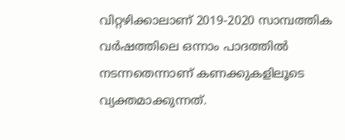വിറ്റഴിക്കാലാണ് 2019-2020 സാമ്പത്തിക വര്‍ഷത്തിലെ ഒന്നാം പാദത്തില്‍ നടന്നതെന്നാണ് കണക്കുകളിലൂടെ വ്യക്തമാക്കുന്നത്.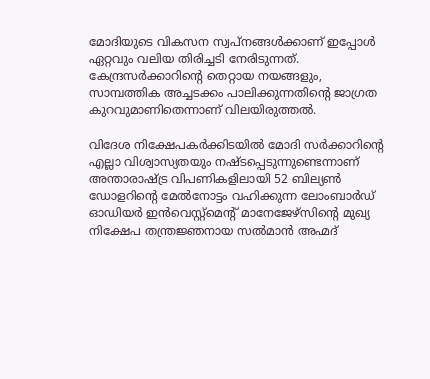മോദിയുടെ വികസന സ്വപ്‌നങ്ങള്‍ക്കാണ് ഇപ്പോള്‍ ഏറ്റവും വലിയ തിരിച്ചടി നേരിടുന്നത്. കേന്ദ്രസര്‍ക്കാറിന്റെ തെറ്റായ നയങ്ങളും, സാമ്പത്തിക അച്ചടക്കം പാലിക്കുന്നതിന്റെ ജാഗ്രത കുറവുമാണിതെന്നാണ് വിലയിരുത്തല്‍.

വിദേശ നിക്ഷേപകര്‍ക്കിടയില്‍ മോദി സര്‍ക്കാറിന്റെ എല്ലാ വിശ്വാസ്യതയും നഷ്ടപ്പെടുന്നുണ്ടെന്നാണ് അന്താരാഷ്ട്ര വിപണികളിലായി 52 ബില്യണ്‍ ഡോളറിന്റെ മേല്‍നോട്ടം വഹിക്കുന്ന ലോംബാര്‍ഡ് ഓഡിയര്‍ ഇന്‍വെസ്റ്റ്‌മെന്റ് മാനേജേഴ്സിന്റെ മുഖ്യ നിക്ഷേപ തന്ത്രജ്ഞനായ സല്‍മാന്‍ അഹ്മദ്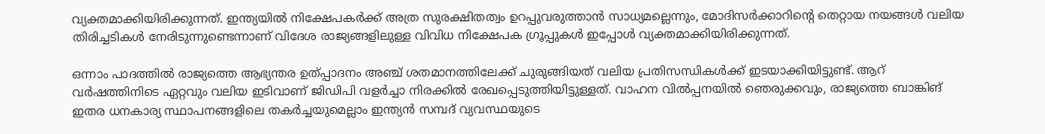വ്യക്തമാക്കിയിരിക്കുന്നത്. ഇന്ത്യയില്‍ നിക്ഷേപകര്‍ക്ക് അത്ര സുരക്ഷിതത്വം ഉറപ്പുവരുത്താന്‍ സാധ്യമല്ലെന്നും, മോദിസര്‍ക്കാറിന്റെ തെറ്റായ നയങ്ങള്‍ വലിയ തിരിച്ചടികള്‍ നേരിടുന്നുണ്ടെന്നാണ് വിദേശ രാജ്യങ്ങളിലുള്ള വിവിധ നിക്ഷേപക ഗ്രൂപ്പുകള്‍ ഇപ്പോള്‍ വ്യക്തമാക്കിയിരിക്കുന്നത്.

ഒന്നാം പാദത്തില്‍ രാജ്യത്തെ ആഭ്യന്തര ഉത്പ്പാദനം അഞ്ച് ശതമാനത്തിലേക്ക് ചുരുങ്ങിയത് വലിയ പ്രതിസന്ധികള്‍ക്ക് ഇടയാക്കിയിട്ടുണ്ട്. ആറ് വര്‍ഷത്തിനിടെ ഏറ്റവും വലിയ ഇടിവാണ് ജിഡിപി വളര്‍ച്ചാ നിരക്കില്‍ രേഖപ്പെടുത്തിയിട്ടുള്ളത്. വാഹന വില്‍പ്പനയില്‍ ഞെരുക്കവും, രാജ്യത്തെ ബാങ്കിങ് ഇതര ധനകാര്യ സ്ഥാപനങ്ങളിലെ തകര്‍ച്ചയുമെല്ലാം ഇന്ത്യന്‍ സമ്പദ് വ്യവസ്ഥയുടെ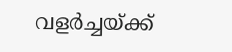വളര്‍ച്ചയ്ക്ക്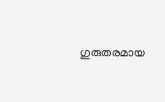ഗുരുതരമായ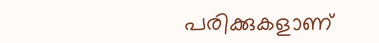പരിക്കുകളാണ്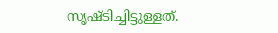സൃഷ്ടിച്ചിട്ടുള്ളത്.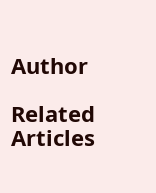Author

Related Articles